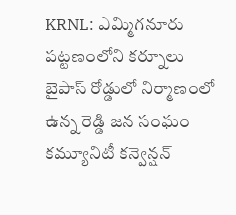KRNL: ఎమ్మిగనూరు పట్టణంలోని కర్నూలు బైపాస్ రోడ్డులో నిర్మాణంలో ఉన్న రెడ్డి జన సంఘం కమ్యూనిటీ కన్వెన్షన్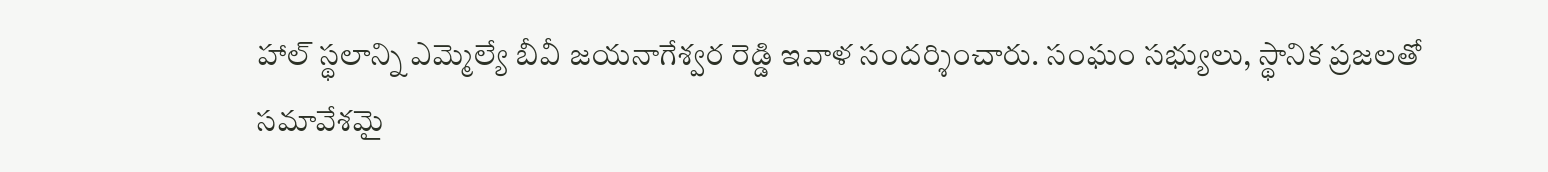హాల్ స్థలాన్ని ఎమ్మెల్యే బీవీ జయనాగేశ్వర రెడ్డి ఇవాళ సందర్శించారు. సంఘం సభ్యులు, స్థానిక ప్రజలతో సమావేశమై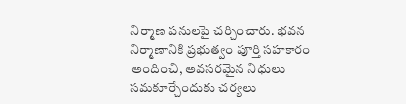నిర్మాణ పనులపై చర్చించారు. భవన నిర్మాణానికి ప్రభుత్వం పూర్తి సహకారం అందించి, అవసరమైన నిధులు సమకూర్చేందుకు చర్యలు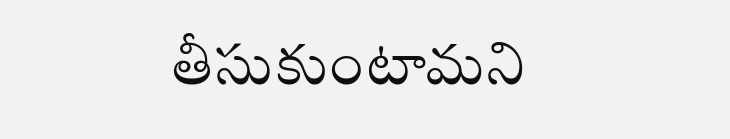తీసుకుంటామని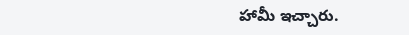హామీ ఇచ్చారు.